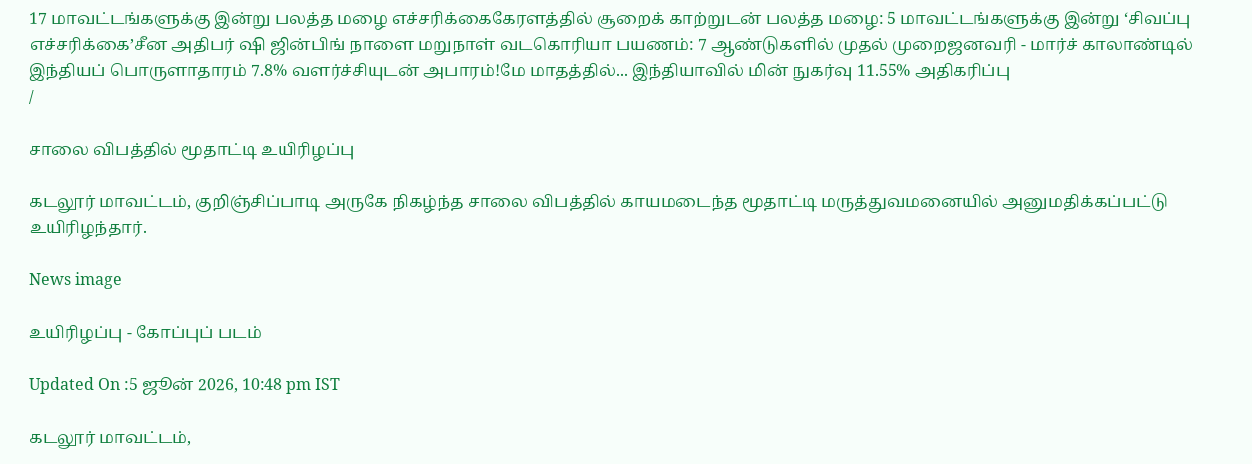17 மாவட்டங்களுக்கு இன்று பலத்த மழை எச்சரிக்கைகேரளத்தில் சூறைக் காற்றுடன் பலத்த மழை: 5 மாவட்டங்களுக்கு இன்று ‘சிவப்பு எச்சரிக்கை’சீன அதிபர் ஷி ஜின்பிங் நாளை மறுநாள் வடகொரியா பயணம்: 7 ஆண்டுகளில் முதல் முறைஜனவரி - மார்ச் காலாண்டில் இந்தியப் பொருளாதாரம் 7.8% வளர்ச்சியுடன் அபாரம்!மே மாதத்தில்... இந்தியாவில் மின் நுகர்வு 11.55% அதிகரிப்பு
/

சாலை விபத்தில் மூதாட்டி உயிரிழப்பு

கடலூர் மாவட்டம், குறிஞ்சிப்பாடி அருகே நிகழ்ந்த சாலை விபத்தில் காயமடைந்த மூதாட்டி மருத்துவமனையில் அனுமதிக்கப்பட்டு உயிரிழந்தார்.

News image

உயிரிழப்பு - கோப்புப் படம்

Updated On :5 ஜூன் 2026, 10:48 pm IST

கடலூர் மாவட்டம்,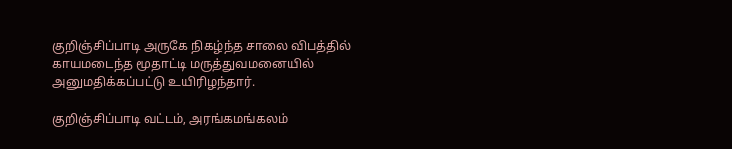குறிஞ்சிப்பாடி அருகே நிகழ்ந்த சாலை விபத்தில் காயமடைந்த மூதாட்டி மருத்துவமனையில் அனுமதிக்கப்பட்டு உயிரிழந்தார்.

குறிஞ்சிப்பாடி வட்டம், அரங்கமங்கலம்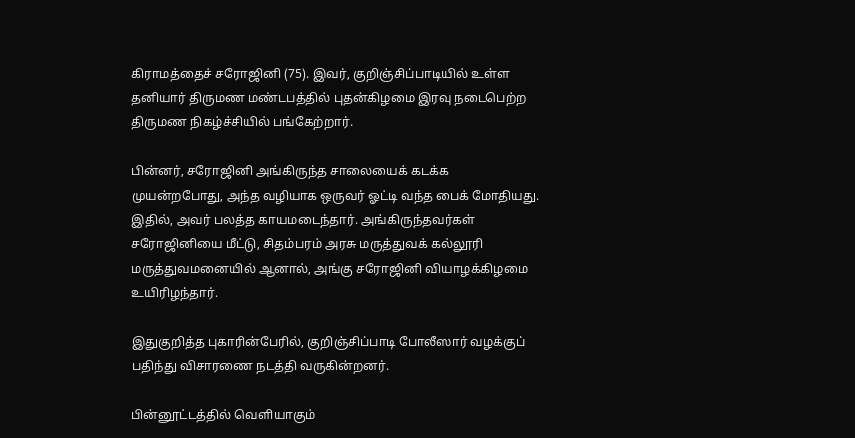கிராமத்தைச் சரோஜினி (75). இவர், குறிஞ்சிப்பாடியில் உள்ள தனியார் திருமண மண்டபத்தில் புதன்கிழமை இரவு நடைபெற்ற திருமண நிகழ்ச்சியில் பங்கேற்றார்.

பின்னர், சரோஜினி அங்கிருந்த சாலையைக் கடக்க முயன்றபோது, அந்த வழியாக ஒருவர் ஓட்டி வந்த பைக் மோதியது. இதில், அவர் பலத்த காயமடைந்தார். அங்கிருந்தவர்கள் சரோஜினியை மீட்டு, சிதம்பரம் அரசு மருத்துவக் கல்லூரி மருத்துவமனையில் ஆனால், அங்கு சரோஜினி வியாழக்கிழமை உயிரிழந்தார்.

இதுகுறித்த புகாரின்பேரில், குறிஞ்சிப்பாடி போலீஸார் வழக்குப் பதிந்து விசாரணை நடத்தி வருகின்றனர்.

பின்னூட்டத்தில் வெளியாகும்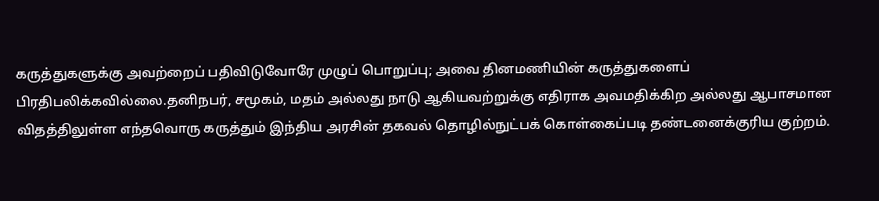கருத்துகளுக்கு அவற்றைப் பதிவிடுவோரே முழுப் பொறுப்பு; அவை தினமணியின் கருத்துகளைப் பிரதிபலிக்கவில்லை.தனிநபர், சமூகம், மதம் அல்லது நாடு ஆகியவற்றுக்கு எதிராக அவமதிக்கிற அல்லது ஆபாசமான விதத்திலுள்ள எந்தவொரு கருத்தும் இந்திய அரசின் தகவல் தொழில்நுட்பக் கொள்கைப்படி தண்டனைக்குரிய குற்றம்.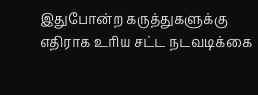இதுபோன்ற கருத்துகளுக்கு எதிராக உரிய சட்ட நடவடிக்கை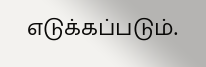எடுக்கப்படும்.